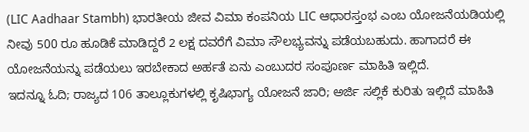(LIC Aadhaar Stambh) ಭಾರತೀಯ ಜೀವ ವಿಮಾ ಕಂಪನಿಯ LIC ಆಧಾರಸ್ತಂಭ ಎಂಬ ಯೋಜನೆಯಡಿಯಲ್ಲಿ ನೀವು 500 ರೂ ಹೂಡಿಕೆ ಮಾಡಿದ್ದರೆ 2 ಲಕ್ಷ ದವರೆಗೆ ವಿಮಾ ಸೌಲಭ್ಯವನ್ನು ಪಡೆಯಬಹುದು. ಹಾಗಾದರೆ ಈ ಯೋಜನೆಯನ್ನು ಪಡೆಯಲು ಇರಬೇಕಾದ ಅರ್ಹತೆ ಏನು ಎಂಬುದರ ಸಂಪೂರ್ಣ ಮಾಹಿತಿ ಇಲ್ಲಿದೆ.
ಇದನ್ನೂ ಓದಿ; ರಾಜ್ಯದ 106 ತಾಲ್ಲೂಕುಗಳಲ್ಲಿ ಕೃಷಿಭಾಗ್ಯ ಯೋಜನೆ ಜಾರಿ; ಅರ್ಜಿ ಸಲ್ಲಿಕೆ ಕುರಿತು ಇಲ್ಲಿದೆ ಮಾಹಿತಿ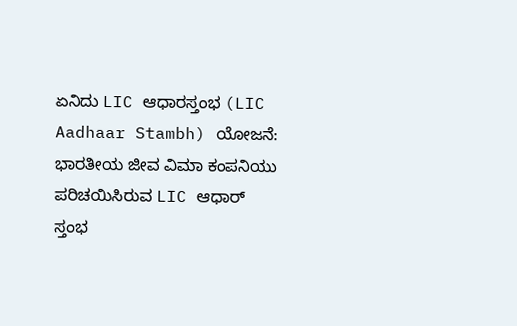ಏನಿದು LIC ಆಧಾರಸ್ತಂಭ (LIC Aadhaar Stambh) ಯೋಜನೆ:
ಭಾರತೀಯ ಜೀವ ವಿಮಾ ಕಂಪನಿಯು ಪರಿಚಯಿಸಿರುವ LIC ಆಧಾರ್ ಸ್ತಂಭ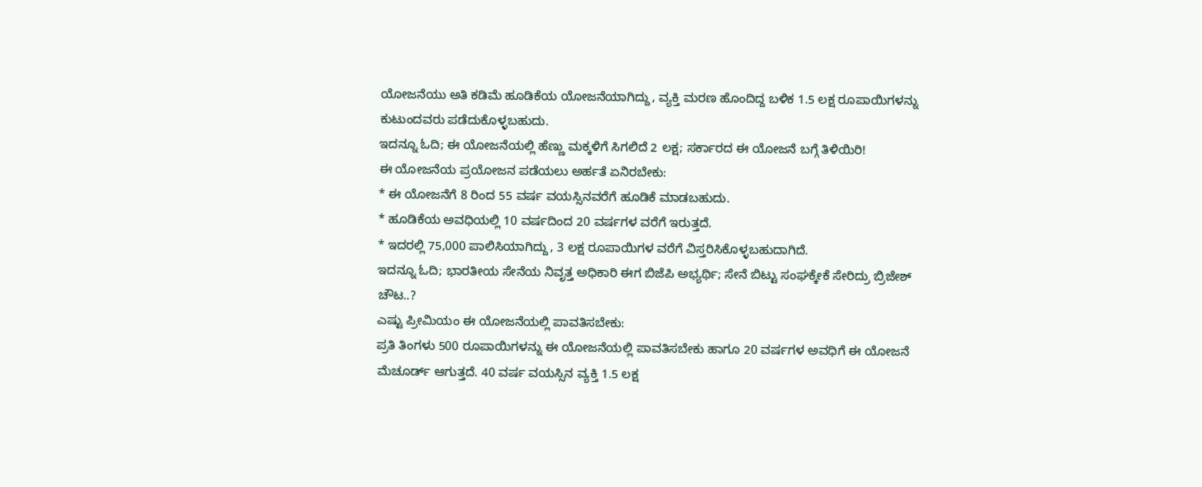ಯೋಜನೆಯು ಅತಿ ಕಡಿಮೆ ಹೂಡಿಕೆಯ ಯೋಜನೆಯಾಗಿದ್ದು, ವ್ಯಕ್ತಿ ಮರಣ ಹೊಂದಿದ್ದ ಬಳಿಕ 1.5 ಲಕ್ಷ ರೂಪಾಯಿಗಳನ್ನು ಕುಟುಂದವರು ಪಡೆದುಕೊಳ್ಳಬಹುದು.
ಇದನ್ನೂ ಓದಿ; ಈ ಯೋಜನೆಯಲ್ಲಿ ಹೆಣ್ಣು ಮಕ್ಕಳಿಗೆ ಸಿಗಲಿದೆ 2 ಲಕ್ಷ; ಸರ್ಕಾರದ ಈ ಯೋಜನೆ ಬಗ್ಗೆ ತಿಳಿಯಿರಿ!
ಈ ಯೋಜನೆಯ ಪ್ರಯೋಜನ ಪಡೆಯಲು ಅರ್ಹತೆ ಏನಿರಬೇಕು:
* ಈ ಯೋಜನೆಗೆ 8 ರಿಂದ 55 ವರ್ಷ ವಯಸ್ಸಿನವರೆಗೆ ಹೂಡಿಕೆ ಮಾಡಬಹುದು.
* ಹೂಡಿಕೆಯ ಅವಧಿಯಲ್ಲಿ 10 ವರ್ಷದಿಂದ 20 ವರ್ಷಗಳ ವರೆಗೆ ಇರುತ್ತದೆ.
* ಇದರಲ್ಲಿ 75,000 ಪಾಲಿಸಿಯಾಗಿದ್ದು, 3 ಲಕ್ಷ ರೂಪಾಯಿಗಳ ವರೆಗೆ ವಿಸ್ತರಿಸಿಕೊಳ್ಳಬಹುದಾಗಿದೆ.
ಇದನ್ನೂ ಓದಿ; ಭಾರತೀಯ ಸೇನೆಯ ನಿವೃತ್ತ ಅಧಿಕಾರಿ ಈಗ ಬಿಜೆಪಿ ಅಭ್ಯರ್ಥಿ; ಸೇನೆ ಬಿಟ್ಟು ಸಂಘಕ್ಕೇಕೆ ಸೇರಿದ್ರು ಬ್ರಿಜೇಶ್ ಚೌಟ..?
ಎಷ್ಟು ಪ್ರೀಮಿಯಂ ಈ ಯೋಜನೆಯಲ್ಲಿ ಪಾವತಿಸಬೇಕು:
ಪ್ರತಿ ತಿಂಗಳು 500 ರೂಪಾಯಿಗಳನ್ನು ಈ ಯೋಜನೆಯಲ್ಲಿ ಪಾವತಿಸಬೇಕು ಹಾಗೂ 20 ವರ್ಷಗಳ ಅವಧಿಗೆ ಈ ಯೋಜನೆ ಮೆಚೂರ್ಡ್ ಆಗುತ್ತದೆ. 40 ವರ್ಷ ವಯಸ್ಸಿನ ವ್ಯಕ್ತಿ 1.5 ಲಕ್ಷ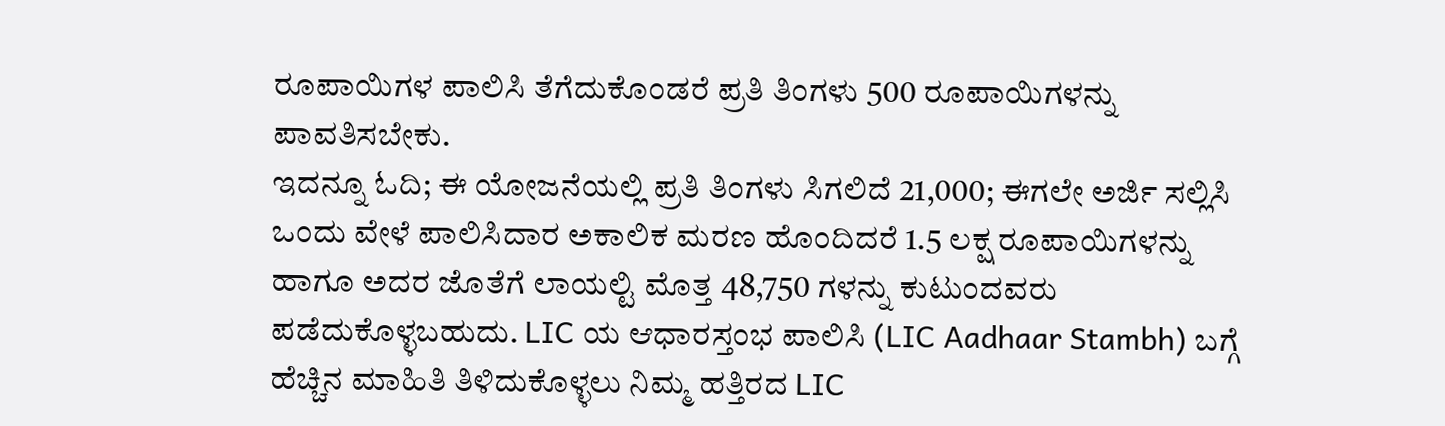ರೂಪಾಯಿಗಳ ಪಾಲಿಸಿ ತೆಗೆದುಕೊಂಡರೆ ಪ್ರತಿ ತಿಂಗಳು 500 ರೂಪಾಯಿಗಳನ್ನು ಪಾವತಿಸಬೇಕು.
ಇದನ್ನೂ ಓದಿ; ಈ ಯೋಜನೆಯಲ್ಲಿ ಪ್ರತಿ ತಿಂಗಳು ಸಿಗಲಿದೆ 21,000; ಈಗಲೇ ಅರ್ಜಿ ಸಲ್ಲಿಸಿ
ಒಂದು ವೇಳೆ ಪಾಲಿಸಿದಾರ ಅಕಾಲಿಕ ಮರಣ ಹೊಂದಿದರೆ 1.5 ಲಕ್ಷ ರೂಪಾಯಿಗಳನ್ನು ಹಾಗೂ ಅದರ ಜೊತೆಗೆ ಲಾಯಲ್ಟಿ ಮೊತ್ತ 48,750 ಗಳನ್ನು ಕುಟುಂದವರು ಪಡೆದುಕೊಳ್ಳಬಹುದು. LIC ಯ ಆಧಾರಸ್ತಂಭ ಪಾಲಿಸಿ (LIC Aadhaar Stambh) ಬಗ್ಗೆ ಹೆಚ್ಚಿನ ಮಾಹಿತಿ ತಿಳಿದುಕೊಳ್ಳಲು ನಿಮ್ಮ ಹತ್ತಿರದ LIC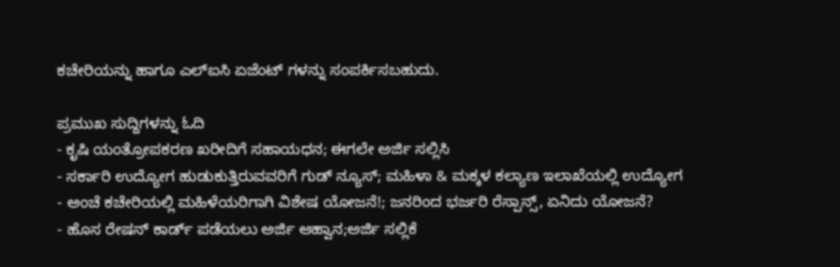ಕಚೇರಿಯನ್ನು ಹಾಗೂ ಎಲ್ಐಸಿ ಏಜೆಂಟ್ ಗಳನ್ನು ಸಂಪರ್ಕಿಸಬಹುದು.

ಪ್ರಮುಖ ಸುದ್ದಿಗಳನ್ನು ಓದಿ
- ಕೃಷಿ ಯಂತ್ರೋಪಕರಣ ಖರೀದಿಗೆ ಸಹಾಯಧನ; ಈಗಲೇ ಅರ್ಜಿ ಸಲ್ಲಿಸಿ
- ಸರ್ಕಾರಿ ಉದ್ಯೋಗ ಹುಡುಕುತ್ತಿರುವವರಿಗೆ ಗುಡ್ ನ್ಯೂಸ್; ಮಹಿಳಾ & ಮಕ್ಕಳ ಕಲ್ಯಾಣ ಇಲಾಖೆಯಲ್ಲಿ ಉದ್ಯೋಗ
- ಅಂಚೆ ಕಚೇರಿಯಲ್ಲಿ ಮಹಿಳೆಯರಿಗಾಗಿ ವಿಶೇಷ ಯೋಜನೆ!; ಜನರಿಂದ ಭರ್ಜರಿ ರೆಸ್ಪಾನ್ಸ್, ಏನಿದು ಯೋಜನೆ?
- ಹೊಸ ರೇಷನ್ ಕಾರ್ಡ್ ಪಡೆಯಲು ಅರ್ಜಿ ಆಹ್ವಾನ;ಅರ್ಜಿ ಸಲ್ಲಿಕೆ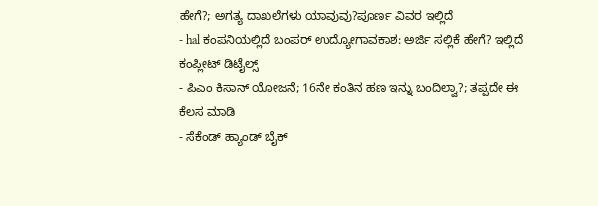ಹೇಗೆ?; ಅಗತ್ಯ ದಾಖಲೆಗಳು ಯಾವುವು?ಪೂರ್ಣ ವಿವರ ಇಲ್ಲಿದೆ
- hal ಕಂಪನಿಯಲ್ಲಿದೆ ಬಂಪರ್ ಉದ್ಯೋಗಾವಕಾಶ: ಅರ್ಜಿ ಸಲ್ಲಿಕೆ ಹೇಗೆ? ಇಲ್ಲಿದೆ ಕಂಪ್ಲೀಟ್ ಡಿಟೈಲ್ಸ್
- ಪಿಎಂ ಕಿಸಾನ್ ಯೋಜನೆ; 16ನೇ ಕಂತಿನ ಹಣ ಇನ್ನು ಬಂದಿಲ್ವಾ?; ತಪ್ಪದೇ ಈ ಕೆಲಸ ಮಾಡಿ
- ಸೆಕೆಂಡ್ ಹ್ಯಾಂಡ್ ಬೈಕ್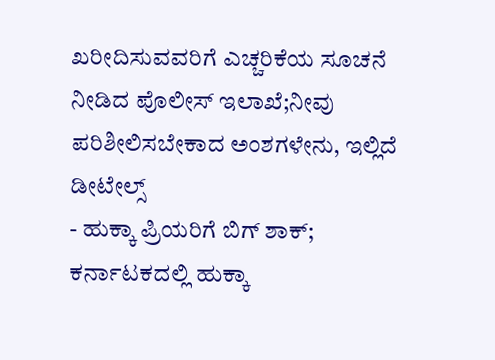ಖರೀದಿಸುವವರಿಗೆ ಎಚ್ಚರಿಕೆಯ ಸೂಚನೆ ನೀಡಿದ ಪೊಲೀಸ್ ಇಲಾಖೆ;ನೀವು ಪರಿಶೀಲಿಸಬೇಕಾದ ಅಂಶಗಳೇನು, ಇಲ್ಲಿದೆ ಡೀಟೇಲ್ಸ್
- ಹುಕ್ಕಾ ಪ್ರಿಯರಿಗೆ ಬಿಗ್ ಶಾಕ್; ಕರ್ನಾಟಕದಲ್ಲಿ ಹುಕ್ಕಾ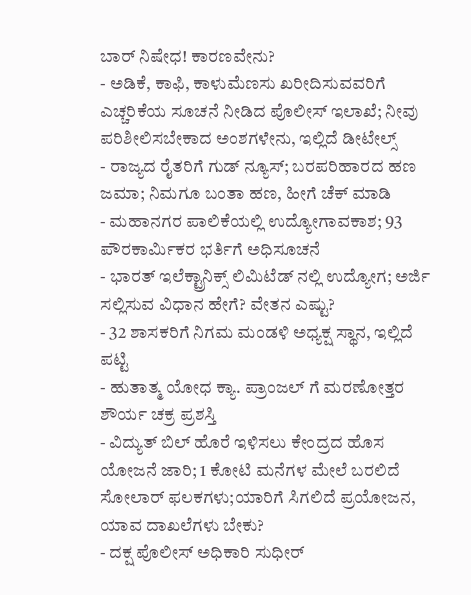ಬಾರ್ ನಿಷೇಧ! ಕಾರಣವೇನು?
- ಅಡಿಕೆ, ಕಾಫಿ, ಕಾಳುಮೆಣಸು ಖರೀದಿಸುವವರಿಗೆ ಎಚ್ಚರಿಕೆಯ ಸೂಚನೆ ನೀಡಿದ ಪೊಲೀಸ್ ಇಲಾಖೆ; ನೀವು ಪರಿಶೀಲಿಸಬೇಕಾದ ಅಂಶಗಳೇನು, ಇಲ್ಲಿದೆ ಡೀಟೇಲ್ಸ್
- ರಾಜ್ಯದ ರೈತರಿಗೆ ಗುಡ್ ನ್ಯೂಸ್; ಬರಪರಿಹಾರದ ಹಣ ಜಮಾ; ನಿಮಗೂ ಬಂತಾ ಹಣ, ಹೀಗೆ ಚೆಕ್ ಮಾಡಿ
- ಮಹಾನಗರ ಪಾಲಿಕೆಯಲ್ಲಿ ಉದ್ಯೋಗಾವಕಾಶ; 93 ಪೌರಕಾರ್ಮಿಕರ ಭರ್ತಿಗೆ ಅಧಿಸೂಚನೆ
- ಭಾರತ್ ಇಲೆಕ್ಟ್ರಾನಿಕ್ಸ್ ಲಿಮಿಟೆಡ್ ನಲ್ಲಿ ಉದ್ಯೋಗ; ಅರ್ಜಿ ಸಲ್ಲಿಸುವ ವಿಧಾನ ಹೇಗೆ? ವೇತನ ಎಷ್ಟು?
- 32 ಶಾಸಕರಿಗೆ ನಿಗಮ ಮಂಡಳಿ ಅಧ್ಯಕ್ಷ ಸ್ಥಾನ, ಇಲ್ಲಿದೆ ಪಟ್ಟಿ
- ಹುತಾತ್ಮ ಯೋಧ ಕ್ಯಾ. ಪ್ರಾಂಜಲ್ ಗೆ ಮರಣೋತ್ತರ ಶೌರ್ಯ ಚಕ್ರ ಪ್ರಶಸ್ತಿ
- ವಿದ್ಯುತ್ ಬಿಲ್ ಹೊರೆ ಇಳಿಸಲು ಕೇಂದ್ರದ ಹೊಸ ಯೋಜನೆ ಜಾರಿ; 1 ಕೋಟಿ ಮನೆಗಳ ಮೇಲೆ ಬರಲಿದೆ ಸೋಲಾರ್ ಫಲಕಗಳು;ಯಾರಿಗೆ ಸಿಗಲಿದೆ ಪ್ರಯೋಜನ, ಯಾವ ದಾಖಲೆಗಳು ಬೇಕು?
- ದಕ್ಷ ಪೊಲೀಸ್ ಅಧಿಕಾರಿ ಸುಧೀರ್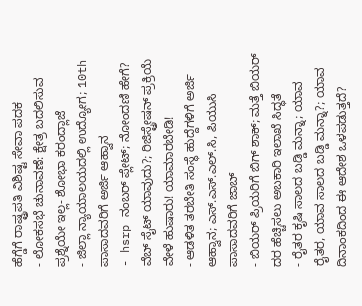ಹೆಗ್ಡೆಗೆ ರಾಷ್ಟ್ರಪತಿ ವಿಶಿಷ್ಟ ಸೇವಾ ಪದಕ
- ಲೋಕಸಭೆ ಚುನಾವಣೆ: ಕ್ಷೇತ್ರ ಬದಲಿಸುವ ಪ್ರಶ್ನೆಯೇ ಇಲ್ಲ- ಶೋಭಾ ಕರಂದ್ಲಾಜೆ
- ಜಿಲ್ಲಾ ನ್ಯಾಯಾಲಯದಲ್ಲಿ ಉದ್ಯೋಗ; 10th ಪಾಸಾದವರಿಗೆ ಅರ್ಜಿ ಆಹ್ವಾನ
- hsrp ನಂಬರ್ ಪ್ಲೇಟ್; ನೋಂದಣಿ ಹೇಗೆ? ವೆಬ್ ಸೈಟ್ ಯಾವುದು?; ರಿಜಿಸ್ಟ್ರೇಷನ್ ಪ್ರಕ್ರಿಯೆ ವೇಳೆ ಹುಷಾರು! ಯಾಮಾರಬೇಡಿ!
- ಆಡಳಿತ ತರಬೇತಿ ಸಂಸ್ಥೆ ಹುದ್ದೆಗಳಿಗೆ ಅರ್ಜಿ ಆಹ್ವಾನ; ಎಸ್.ಎಸ್.ಎಲ್.ಸಿ, ಪಿಯುಸಿ ಪಾಸಾದವರಿಗೆ ಜಾಬ್
- ಬಿಯರ್ ಪ್ರಿಯರಿಗೆ ಬಿಗ್ ಶಾಕ್; ಮತ್ತೆ ಬಿಯರ್ ದರ ಹೆಚ್ಚಿಸಲು ಅಬಕಾರಿ ಇಲಾಖೆ ಸಿದ್ಧತೆ
- ರೈತರ ಕೃಷಿ ಸಾಲದ ಬಡ್ಡಿ ಮನ್ನಾ; ಯಾವ ರೈತರ, ಯಾವ ಸಾಲದ ಬಡ್ಡಿ ಮನ್ನಾ?; ಯಾವ ದಿನಾಂಕದಿಂದ ಈ ಆದೇಶ ಒಳಪಡುತ್ತದೆ?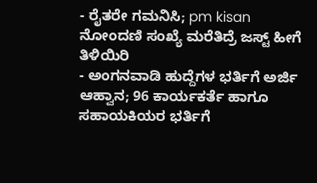- ರೈತರೇ ಗಮನಿಸಿ; pm kisan ನೋಂದಣಿ ಸಂಖ್ಯೆ ಮರೆತಿದ್ರೆ ಜಸ್ಟ್ ಹೀಗೆ ತಿಳಿಯಿರಿ
- ಅಂಗನವಾಡಿ ಹುದ್ದೆಗಳ ಭರ್ತಿಗೆ ಅರ್ಜಿ ಆಹ್ವಾನ; 96 ಕಾರ್ಯಕರ್ತೆ ಹಾಗೂ ಸಹಾಯಕಿಯರ ಭರ್ತಿಗೆ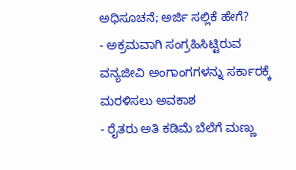ಅಧಿಸೂಚನೆ; ಅರ್ಜಿ ಸಲ್ಲಿಕೆ ಹೇಗೆ?
- ಅಕ್ರಮವಾಗಿ ಸಂಗ್ರಹಿಸಿಟ್ಟಿರುವ ವನ್ಯಜೀವಿ ಅಂಗಾಂಗಗಳನ್ನು ಸರ್ಕಾರಕ್ಕೆ ಮರಳಿಸಲು ಅವಕಾಶ
- ರೈತರು ಅತಿ ಕಡಿಮೆ ಬೆಲೆಗೆ ಮಣ್ಣು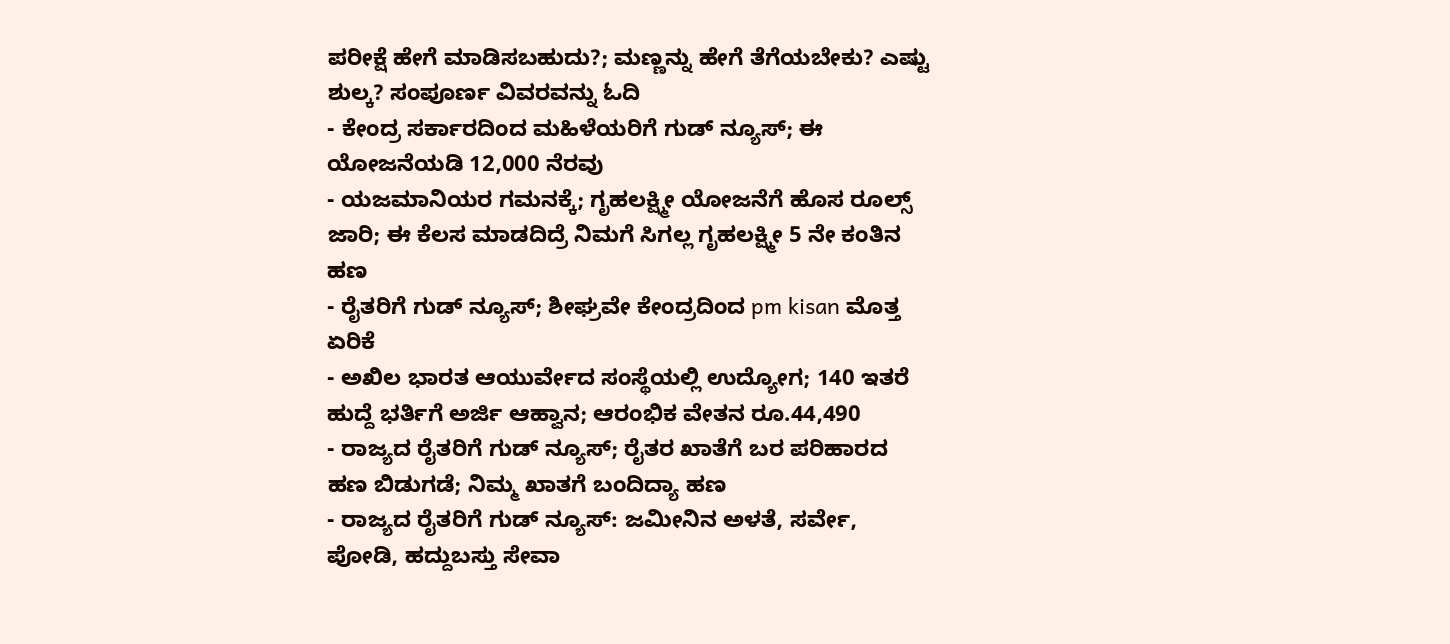ಪರೀಕ್ಷೆ ಹೇಗೆ ಮಾಡಿಸಬಹುದು?; ಮಣ್ಣನ್ನು ಹೇಗೆ ತೆಗೆಯಬೇಕು? ಎಷ್ಟು ಶುಲ್ಕ? ಸಂಪೂರ್ಣ ವಿವರವನ್ನು ಓದಿ
- ಕೇಂದ್ರ ಸರ್ಕಾರದಿಂದ ಮಹಿಳೆಯರಿಗೆ ಗುಡ್ ನ್ಯೂಸ್; ಈ ಯೋಜನೆಯಡಿ 12,000 ನೆರವು
- ಯಜಮಾನಿಯರ ಗಮನಕ್ಕೆ; ಗೃಹಲಕ್ಷ್ಮೀ ಯೋಜನೆಗೆ ಹೊಸ ರೂಲ್ಸ್ ಜಾರಿ; ಈ ಕೆಲಸ ಮಾಡದಿದ್ರೆ ನಿಮಗೆ ಸಿಗಲ್ಲ ಗೃಹಲಕ್ಷ್ಮೀ 5 ನೇ ಕಂತಿನ ಹಣ
- ರೈತರಿಗೆ ಗುಡ್ ನ್ಯೂಸ್; ಶೀಘ್ರವೇ ಕೇಂದ್ರದಿಂದ pm kisan ಮೊತ್ತ ಏರಿಕೆ
- ಅಖಿಲ ಭಾರತ ಆಯುರ್ವೇದ ಸಂಸ್ಥೆಯಲ್ಲಿ ಉದ್ಯೋಗ; 140 ಇತರೆ ಹುದ್ದೆ ಭರ್ತಿಗೆ ಅರ್ಜಿ ಆಹ್ವಾನ; ಆರಂಭಿಕ ವೇತನ ರೂ.44,490
- ರಾಜ್ಯದ ರೈತರಿಗೆ ಗುಡ್ ನ್ಯೂಸ್; ರೈತರ ಖಾತೆಗೆ ಬರ ಪರಿಹಾರದ ಹಣ ಬಿಡುಗಡೆ; ನಿಮ್ಮ ಖಾತಗೆ ಬಂದಿದ್ಯಾ ಹಣ
- ರಾಜ್ಯದ ರೈತರಿಗೆ ಗುಡ್ ನ್ಯೂಸ್: ಜಮೀನಿನ ಅಳತೆ, ಸರ್ವೇ, ಪೋಡಿ, ಹದ್ದುಬಸ್ತು ಸೇವಾ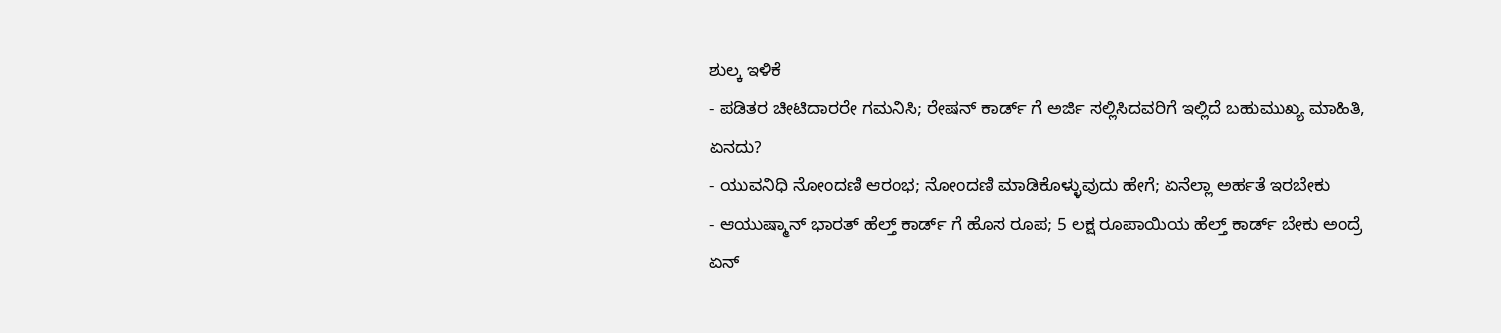ಶುಲ್ಕ ಇಳಿಕೆ
- ಪಡಿತರ ಚೀಟಿದಾರರೇ ಗಮನಿಸಿ; ರೇಷನ್ ಕಾರ್ಡ್ ಗೆ ಅರ್ಜಿ ಸಲ್ಲಿಸಿದವರಿಗೆ ಇಲ್ಲಿದೆ ಬಹುಮುಖ್ಯ ಮಾಹಿತಿ, ಏನದು?
- ಯುವನಿಧಿ ನೋಂದಣಿ ಆರಂಭ; ನೋಂದಣಿ ಮಾಡಿಕೊಳ್ಳುವುದು ಹೇಗೆ; ಏನೆಲ್ಲಾ ಅರ್ಹತೆ ಇರಬೇಕು
- ಆಯುಷ್ಮಾನ್ ಭಾರತ್ ಹೆಲ್ತ್ ಕಾರ್ಡ್ ಗೆ ಹೊಸ ರೂಪ; 5 ಲಕ್ಷ ರೂಪಾಯಿಯ ಹೆಲ್ತ್ ಕಾರ್ಡ್ ಬೇಕು ಅಂದ್ರೆ ಏನ್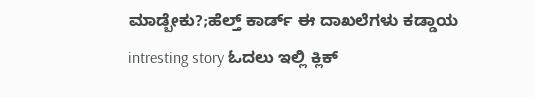ಮಾಡ್ಬೇಕು?;ಹೆಲ್ತ್ ಕಾರ್ಡ್ ಈ ದಾಖಲೆಗಳು ಕಡ್ಡಾಯ
intresting story ಓದಲು ಇಲ್ಲಿ ಕ್ಲಿಕ್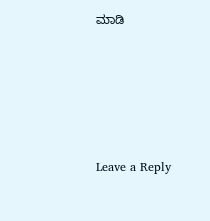ಮಾಡಿ






Leave a Reply